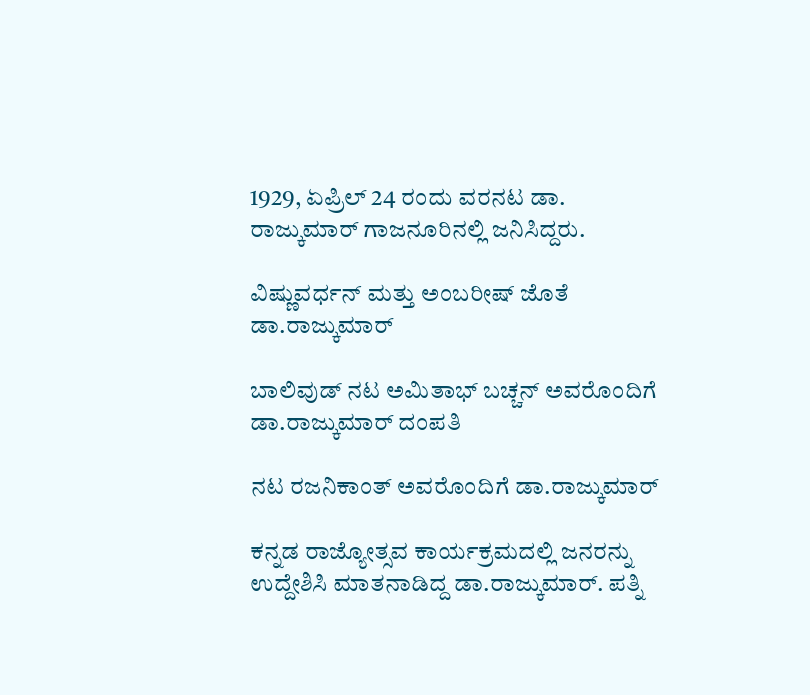1929, ಏಪ್ರಿಲ್ 24 ರಂದು ವರನಟ ಡಾ. ರಾಜ್ಕುಮಾರ್ ಗಾಜನೂರಿನಲ್ಲಿ ಜನಿಸಿದ್ದರು.

ವಿಷ್ಣುವರ್ಧನ್ ಮತ್ತು ಅಂಬರೀಷ್ ಜೊತೆ ಡಾ.ರಾಜ್ಕುಮಾರ್

ಬಾಲಿವುಡ್ ನಟ ಅಮಿತಾಭ್ ಬಚ್ಚನ್ ಅವರೊಂದಿಗೆ ಡಾ.ರಾಜ್ಕುಮಾರ್ ದಂಪತಿ

ನಟ ರಜನಿಕಾಂತ್ ಅವರೊಂದಿಗೆ ಡಾ.ರಾಜ್ಕುಮಾರ್

ಕನ್ನಡ ರಾಜ್ಯೋತ್ಸವ ಕಾರ್ಯಕ್ರಮದಲ್ಲಿ ಜನರನ್ನು ಉದ್ದೇಶಿಸಿ ಮಾತನಾಡಿದ್ದ ಡಾ.ರಾಜ್ಕುಮಾರ್. ಪತ್ನಿ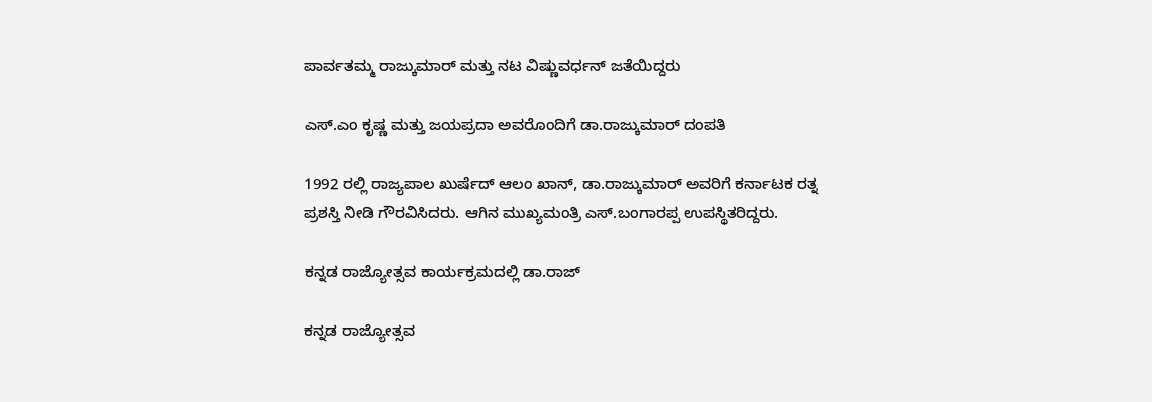ಪಾರ್ವತಮ್ಮ ರಾಜ್ಕುಮಾರ್ ಮತ್ತು ನಟ ವಿಷ್ಣುವರ್ಧನ್ ಜತೆಯಿದ್ದರು

ಎಸ್.ಎಂ ಕೃಷ್ಣ ಮತ್ತು ಜಯಪ್ರದಾ ಅವರೊಂದಿಗೆ ಡಾ.ರಾಜ್ಕುಮಾರ್ ದಂಪತಿ

1992 ರಲ್ಲಿ ರಾಜ್ಯಪಾಲ ಖುರ್ಷೆದ್ ಆಲಂ ಖಾನ್, ಡಾ.ರಾಜ್ಕುಮಾರ್ ಅವರಿಗೆ ಕರ್ನಾಟಕ ರತ್ನ ಪ್ರಶಸ್ತಿ ನೀಡಿ ಗೌರವಿಸಿದರು. ಆಗಿನ ಮುಖ್ಯಮಂತ್ರಿ ಎಸ್.ಬಂಗಾರಪ್ಪ ಉಪಸ್ಥಿತರಿದ್ದರು.

ಕನ್ನಡ ರಾಜ್ಯೋತ್ಸವ ಕಾರ್ಯಕ್ರಮದಲ್ಲಿ ಡಾ.ರಾಜ್

ಕನ್ನಡ ರಾಜ್ಯೋತ್ಸವ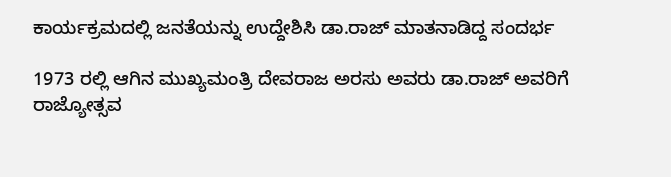ಕಾರ್ಯಕ್ರಮದಲ್ಲಿ ಜನತೆಯನ್ನು ಉದ್ದೇಶಿಸಿ ಡಾ.ರಾಜ್ ಮಾತನಾಡಿದ್ದ ಸಂದರ್ಭ

1973 ರಲ್ಲಿ ಆಗಿನ ಮುಖ್ಯಮಂತ್ರಿ ದೇವರಾಜ ಅರಸು ಅವರು ಡಾ.ರಾಜ್ ಅವರಿಗೆ ರಾಜ್ಯೋತ್ಸವ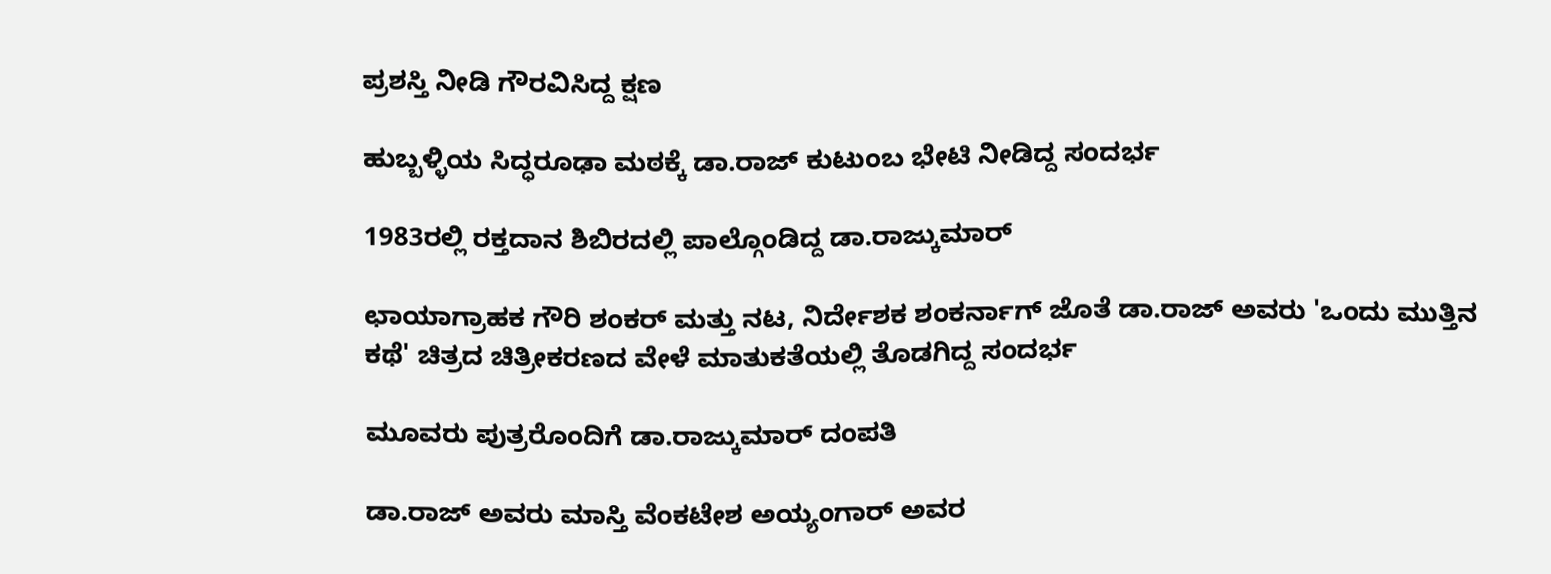ಪ್ರಶಸ್ತಿ ನೀಡಿ ಗೌರವಿಸಿದ್ದ ಕ್ಷಣ

ಹುಬ್ಬಳ್ಳಿಯ ಸಿದ್ಧರೂಢಾ ಮಠಕ್ಕೆ ಡಾ.ರಾಜ್ ಕುಟುಂಬ ಭೇಟಿ ನೀಡಿದ್ದ ಸಂದರ್ಭ

1983ರಲ್ಲಿ ರಕ್ತದಾನ ಶಿಬಿರದಲ್ಲಿ ಪಾಲ್ಗೊಂಡಿದ್ದ ಡಾ.ರಾಜ್ಕುಮಾರ್

ಛಾಯಾಗ್ರಾಹಕ ಗೌರಿ ಶಂಕರ್ ಮತ್ತು ನಟ, ನಿರ್ದೇಶಕ ಶಂಕರ್ನಾಗ್ ಜೊತೆ ಡಾ.ರಾಜ್ ಅವರು 'ಒಂದು ಮುತ್ತಿನ ಕಥೆ' ಚಿತ್ರದ ಚಿತ್ರೀಕರಣದ ವೇಳೆ ಮಾತುಕತೆಯಲ್ಲಿ ತೊಡಗಿದ್ದ ಸಂದರ್ಭ

ಮೂವರು ಪುತ್ರರೊಂದಿಗೆ ಡಾ.ರಾಜ್ಕುಮಾರ್ ದಂಪತಿ

ಡಾ.ರಾಜ್ ಅವರು ಮಾಸ್ತಿ ವೆಂಕಟೇಶ ಅಯ್ಯಂಗಾರ್ ಅವರ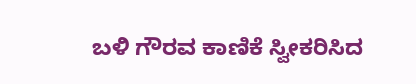ಬಳಿ ಗೌರವ ಕಾಣಿಕೆ ಸ್ವೀಕರಿಸಿದ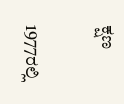ಕ್ಷಣ

1977ರಲ್ಲಿ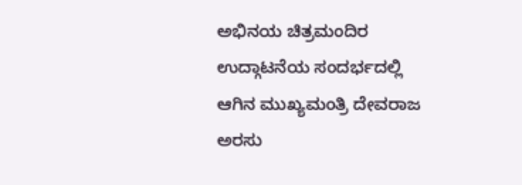ಅಭಿನಯ ಚಿತ್ರಮಂದಿರ ಉದ್ಗಾಟನೆಯ ಸಂದರ್ಭದಲ್ಲಿ ಆಗಿನ ಮುಖ್ಯಮಂತ್ರಿ ದೇವರಾಜ ಅರಸು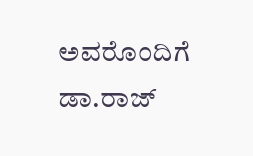ಅವರೊಂದಿಗೆ ಡಾ.ರಾಜ್